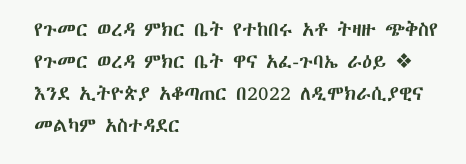የጉመር ወረዳ ምክር ቤት የተከበሩ አቶ ትዛዙ ጭቅስየ የጉመር ወረዳ ምክር ቤት ዋና አፈ-ጉባኤ ራዕይ ❖ እንደ ኢትዮጵያ አቆጣጠር በ2022 ለዲሞክራሲያዊና መልካም አስተዳደር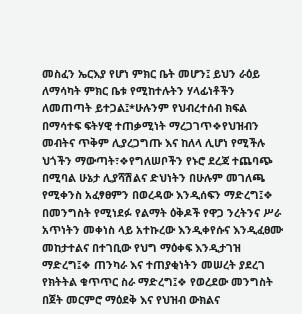መስፈን ኤርእያ የሆነ ምክር ቤት መሆን፤ ይህን ራዕይ ለማሳካት ምክር ቤቱ የሚከተሉትን ሃላፊነቶችን ለመጠጣት ይተጋል፤*ሁሉንም የህብረተሰብ ክፍል በማሳተፍ ፍትሃዊ ተጠቃሚነት ማረጋገጥ❖የህዝብን መብትና ጥቅም ሊያረጋግጡ እና ከለላ ሊሆነ የሚችሉ ህጎችን ማውጣት፣❖የግለሠቦችን የኑሮ ደረጃ ተጨባጭ በሚባል ሁኔታ ሊያሻሽልና ድህነትን በሁሉም መገለጫ የሚቀንስ አፈፃፀምን በወረዳው እንዲሰፍን ማድረግ፤❖ በመንግስት የሚነደፉ የልማት ዕቅዶች የዋጋ ንረትንና ሥራ አጥነትን መቀነስ ላይ አተኩረው እንዲቀየሱና እንዲፈፀሙ መከታተልና በተገቢው የህግ ማዕቀፍ እንዲታገዝ ማድረግ፤❖ ጠንካራ እና ተጠያቂነትን መሠረት ያደረገ የክትትል ቁጥጥር ስራ ማድረግ፤❖ የወረደው መንግስት በጀት መርምሮ ማዕደቅ እና የህዝብ ውክልና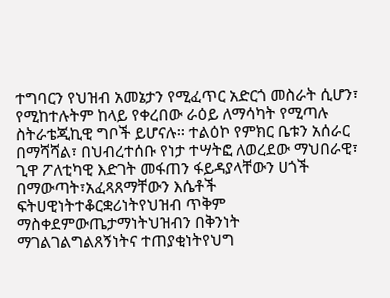ተግባርን የህዝብ አመኔታን የሚፈጥር አድርጎ መስራት ሲሆን፣ የሚከተሉትም ከላይ የቀረበው ራዕይ ለማሳካት የሚጣሉ ስትራቴጂኪዊ ግቦች ይሆናሉ፡፡ ተልዕኮ የምክር ቤቱን አሰራር በማሻሻል፣ በህብረተሰቡ የነታ ተሣትፎ ለወረደው ማህበራዊ፣ ጊዋ ፖለቲካዊ እድገት መፋጠን ፋይዳያላቸውን ሀጎች በማውጣት፣አፈጻጸማቸውን እሴቶች ፍትሀዊነትተቆርቋሪነትየህዝብ ጥቅም ማስቀደምውጤታማነትህዝብን በቅንነት ማገልገልግልጸኝነትና ተጠያቂነትየህግ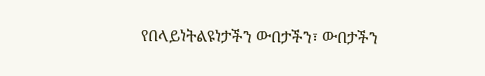የበላይነትልዩነታችን ውበታችን፣ ውበታችን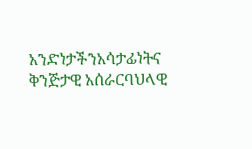አንድነታችንአሳታፊነትና ቅንጅታዊ አሰራርባህላዊ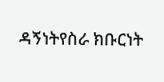ዳኝነትየስራ ክቡርነት